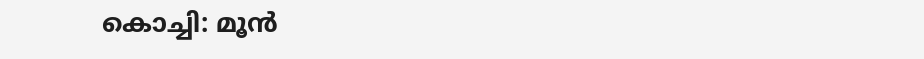കൊച്ചി: മൂന്‍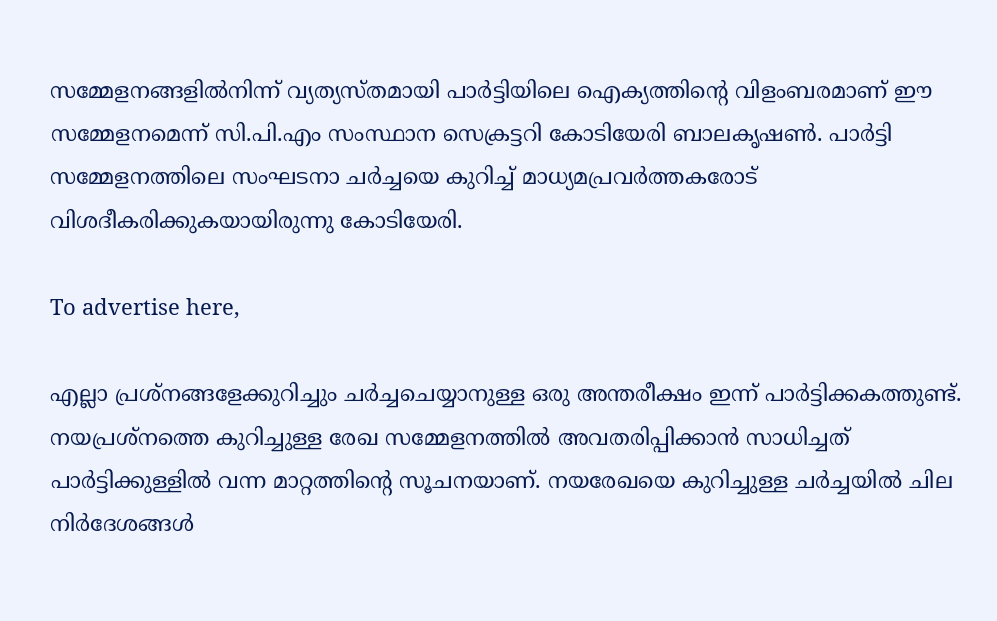സമ്മേളനങ്ങളില്‍നിന്ന് വ്യത്യസ്തമായി പാര്‍ട്ടിയിലെ ഐക്യത്തിന്റെ വിളംബരമാണ് ഈ സമ്മേളനമെന്ന് സി.പി.എം സംസ്ഥാന സെക്രട്ടറി കോടിയേരി ബാലകൃഷണ്‍. പാര്‍ട്ടി സമ്മേളനത്തിലെ സംഘടനാ ചര്‍ച്ചയെ കുറിച്ച് മാധ്യമപ്രവര്‍ത്തകരോട് വിശദീകരിക്കുകയായിരുന്നു കോടിയേരി.

To advertise here,

എല്ലാ പ്രശ്‌നങ്ങളേക്കുറിച്ചും ചര്‍ച്ചചെയ്യാനുള്ള ഒരു അന്തരീക്ഷം ഇന്ന് പാര്‍ട്ടിക്കകത്തുണ്ട്. നയപ്രശ്‌നത്തെ കുറിച്ചുള്ള രേഖ സമ്മേളനത്തില്‍ അവതരിപ്പിക്കാന്‍ സാധിച്ചത് പാര്‍ട്ടിക്കുള്ളില്‍ വന്ന മാറ്റത്തിന്റെ സൂചനയാണ്. നയരേഖയെ കുറിച്ചുള്ള ചര്‍ച്ചയില്‍ ചില നിര്‍ദേശങ്ങള്‍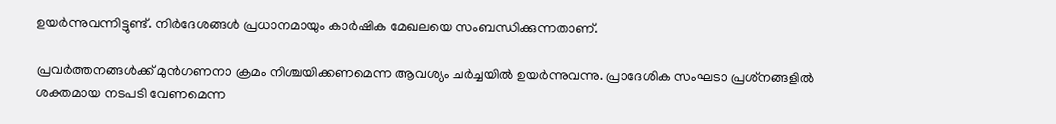ഉയര്‍ന്നുവന്നിട്ടുണ്ട്. നിര്‍ദേശങ്ങള്‍ പ്രധാനമായും കാര്‍ഷിക മേഖലയെ സംബന്ധിക്കുന്നതാണ്.

പ്രവര്‍ത്തനങ്ങള്‍ക്ക് മുന്‍ഗണനാ ക്രമം നിശ്ചയിക്കണമെന്ന ആവശ്യം ചര്‍ച്ചയില്‍ ഉയര്‍ന്നുവന്നു. പ്രാദേശിക സംഘടാ പ്രശ്‌നങ്ങളില്‍ ശക്തമായ നടപടി വേണമെന്ന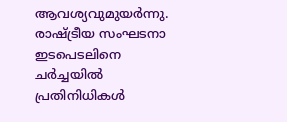ആവശ്യവുമുയര്‍ന്നു. രാഷ്ട്രീയ സംഘടനാ ഇടപെടലിനെ ചര്‍ച്ചയില്‍ പ്രതിനിധികള്‍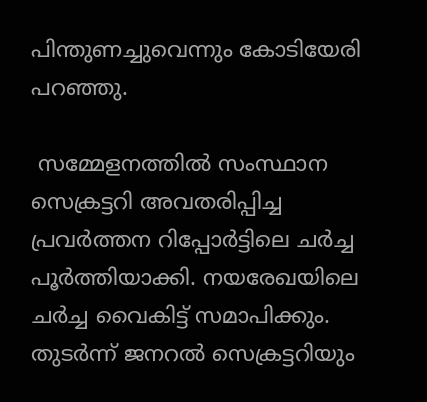പിന്തുണച്ചുവെന്നും കോടിയേരി പറഞ്ഞു.

 സമ്മേളനത്തില്‍ സംസ്ഥാന സെക്രട്ടറി അവതരിപ്പിച്ച പ്രവര്‍ത്തന റിപ്പോര്‍ട്ടിലെ ചര്‍ച്ച പൂര്‍ത്തിയാക്കി. നയരേഖയിലെ ചര്‍ച്ച വൈകിട്ട് സമാപിക്കും. തുടര്‍ന്ന് ജനറല്‍ സെക്രട്ടറിയും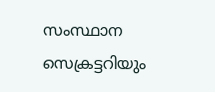സംസ്ഥാന സെക്രട്ടറിയും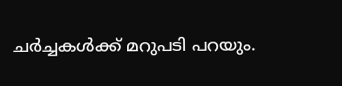ചര്‍ച്ചകള്‍ക്ക് മറുപടി പറയും.